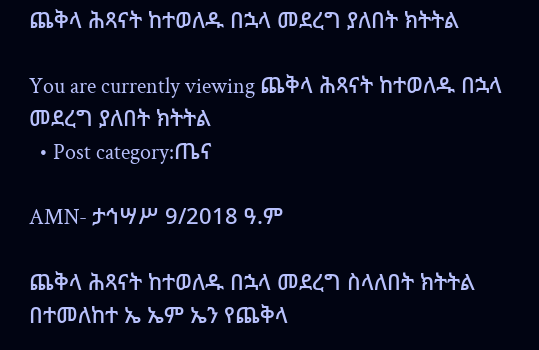ጨቅላ ሕጻናት ከተወለዱ በኋላ መደረግ ያለበት ክትትል

You are currently viewing ጨቅላ ሕጻናት ከተወለዱ በኋላ መደረግ ያለበት ክትትል
  • Post category:ጤና

AMN- ታኅሣሥ 9/2018 ዓ.ም

ጨቅላ ሕጻናት ከተወለዱ በኋላ መደረግ ስላለበት ክትትል በተመለከተ ኤ ኤም ኤን የጨቅላ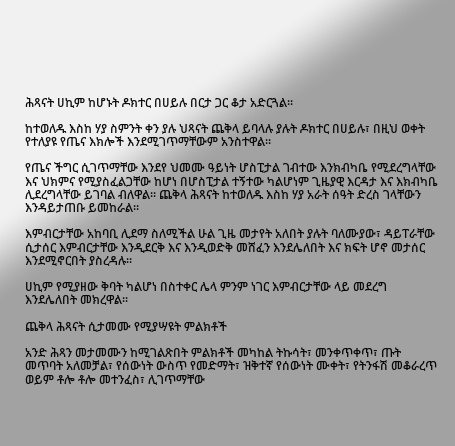ሕጻናት ሀኪም ከሆኑት ዶክተር በሀይሉ በርታ ጋር ቆታ አድርጓል፡፡

ከተወለዱ እስከ ሃያ ስምንት ቀን ያሉ ህጻናት ጨቅላ ይባላሉ ያሉት ዶክተር በሀይሉ፣ በዚህ ወቀት የተለያዩ የጤና እክሎች እንደሚገጥማቸውም አንስተዋል፡፡

የጤና ችግር ሲገጥማቸው እንደየ ህመሙ ዓይነት ሆስፒታል ገብተው እንክብካቤ የሚደረግላቸው እና ህክምና የሚያስፈልጋቸው ከሆነ በሆስፒታል ተኝተው ካልሆነም ጊዜያዊ እርዳታ እና እክብካቤ ሊደረግላቸው ይገባል ብለዋል፡፡ ጨቅላ ሕጻናት ከተወለዱ እስከ ሃያ አራት ሰዓት ድረስ ገላቸውን እንዳይታጠቡ ይመከራል።

እምብርታቸው አከባቢ ሊደማ ስለሚችል ሁል ጊዜ መታየት አለበት ያሉት ባለሙያው፣ ዳይፐራቸው ሲታሰር እምብርታቸው እንዲደርቅ እና እንዲወድቅ መሸፈን እንደሌለበት እና ክፍት ሆኖ መታሰር እንደሚኖርበት ያስረዳሉ፡፡

ሀኪም የሚያዘው ቅባት ካልሆነ በስተቀር ሌላ ምንም ነገር እምብርታቸው ላይ መደረግ እንደሌለበት መክረዋል፡፡

ጨቅላ ሕጻናት ሲታመሙ የሚያሣዩት ምልክቶች

አንድ ሕጻን መታመሙን ከሚገልጽበት ምልክቶች መካከል ትኩሳት፣ መንቀጥቀጥ፣ ጡት መጥባት አለመቻል፣ የሰውነት ውስጥ የመድማት፣ ዝቅተኛ የሰውነት ሙቀት፣ የትንፋሽ መቆራረጥ ወይም ቶሎ ቶሎ መተንፈስ፣ ሊገጥማቸው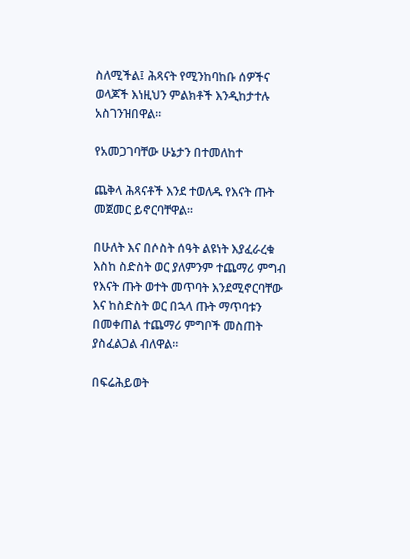ስለሚችል፤ ሕጻናት የሚንከባከቡ ሰዎችና ወላጆች እነዚህን ምልክቶች እንዲከታተሉ አስገንዝበዋል።

የአመጋገባቸው ሁኔታን በተመለከተ

ጨቅላ ሕጻናቶች እንደ ተወለዱ የእናት ጡት መጀመር ይኖርባቸዋል።

በሁለት እና በሶስት ሰዓት ልዩነት እያፈራረቁ እስከ ስድስት ወር ያለምንም ተጨማሪ ምግብ የእናት ጡት ወተት መጥባት እንደሚኖርባቸው እና ከስድስት ወር በኋላ ጡት ማጥባቱን በመቀጠል ተጨማሪ ምግቦች መስጠት ያስፈልጋል ብለዋል።

በፍሬሕይወት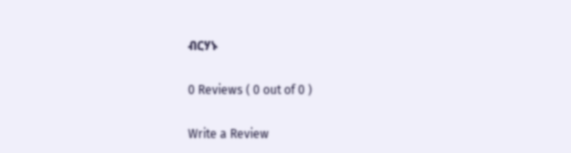ብርሃኑ

0 Reviews ( 0 out of 0 )

Write a Review